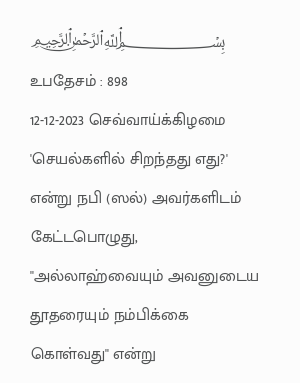﷽ உபதேசம் : 898
12-12-2023 செவ்வாய்க்கிழமை
'செயல்களில் சிறந்தது எது?' என்று நபி (ஸல்) அவர்களிடம் கேட்டபொழுது, ''அல்லாஹ்வையும் அவனுடைய தூதரையும் நம்பிக்கை கொள்வது'' என்று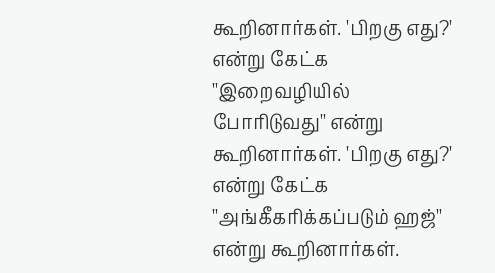கூறினார்கள். 'பிறகு எது?' என்று கேட்க ''இறைவழியில் போரிடுவது'' என்று கூறினார்கள். 'பிறகு எது?' என்று கேட்க ''அங்கீகரிக்கப்படும் ஹஜ்'' என்று கூறினார்கள்.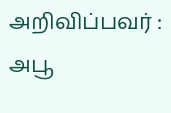அறிவிப்பவர் : அபூ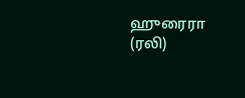ஹுரைரா (ரலி)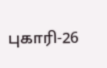புகாரி-26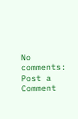No comments:
Post a Comment